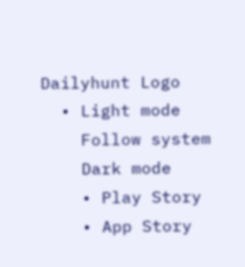Dailyhunt Logo
  • Light mode
    Follow system
    Dark mode
    • Play Story
    • App Story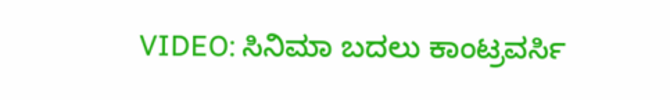VIDEO: ಸಿನಿಮಾ ಬದಲು ಕಾಂಟ್ರವರ್ಸಿ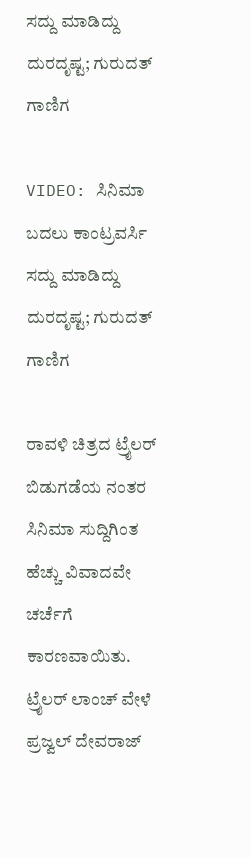ಸದ್ದು ಮಾಡಿದ್ದು ದುರದೃಷ್ಟ; ಗುರುದತ್ ಗಾಣಿಗ

VIDEO: ಸಿನಿಮಾ ಬದಲು ಕಾಂಟ್ರವರ್ಸಿ ಸದ್ದು ಮಾಡಿದ್ದು ದುರದೃಷ್ಟ; ಗುರುದತ್ ಗಾಣಿಗ

ರಾವಳಿ ಚಿತ್ರದ ಟ್ರೈಲರ್ ಬಿಡುಗಡೆಯ ನಂತರ ಸಿನಿಮಾ ಸುದ್ದಿಗಿಂತ ಹೆಚ್ಚು ವಿವಾದವೇ ಚರ್ಚೆಗೆ ಕಾರಣವಾಯಿತು. ಟ್ರೈಲರ್ ಲಾಂಚ್ ವೇಳೆ ಪ್ರಜ್ವಲ್ ದೇವರಾಜ್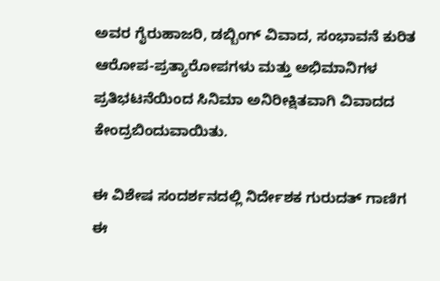ಅವರ ಗೈರುಹಾಜರಿ, ಡಬ್ಬಿಂಗ್ ವಿವಾದ, ಸಂಭಾವನೆ ಕುರಿತ ಆರೋಪ-ಪ್ರತ್ಯಾರೋಪಗಳು ಮತ್ತು ಅಭಿಮಾನಿಗಳ ಪ್ರತಿಭಟನೆಯಿಂದ ಸಿನಿಮಾ ಅನಿರೀಕ್ಷಿತವಾಗಿ ವಿವಾದದ ಕೇಂದ್ರಬಿಂದುವಾಯಿತು.

ಈ ವಿಶೇಷ ಸಂದರ್ಶನದಲ್ಲಿ ನಿರ್ದೇಶಕ ಗುರುದತ್ ಗಾಣಿಗ ಈ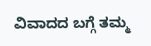ವಿವಾದದ ಬಗ್ಗೆ ತಮ್ಮ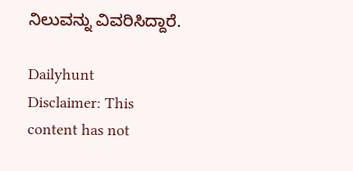ನಿಲುವನ್ನು ವಿವರಿಸಿದ್ದಾರೆ.

Dailyhunt
Disclaimer: This content has not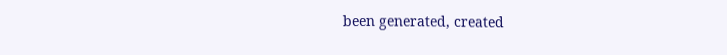been generated, created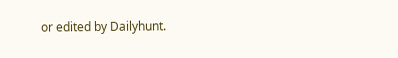or edited by Dailyhunt.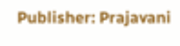Publisher: Prajavani